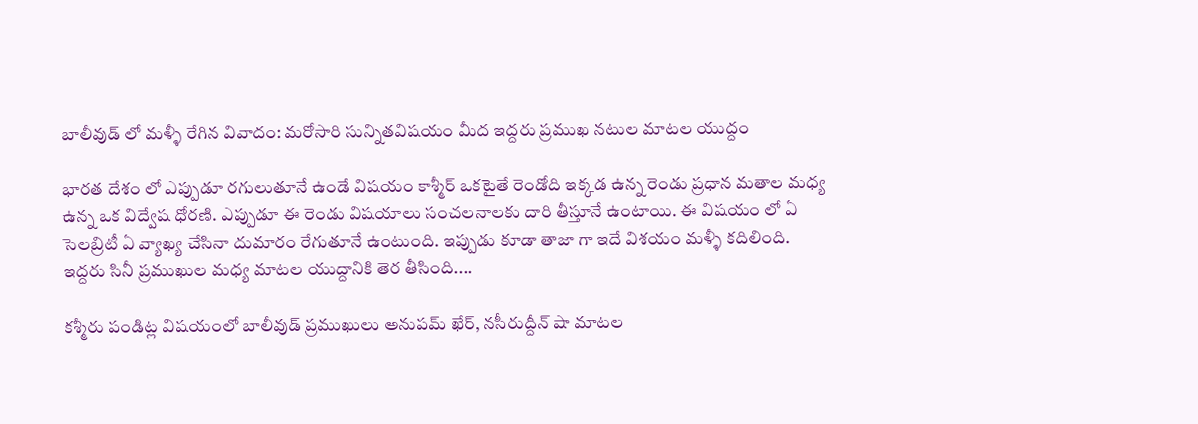బాలీవుడ్ లో మళ్ళీ రేగిన వివాదం: మరోసారి సున్నితవిషయం మీద ఇద్దరు ప్రముఖ నటుల మాటల యుద్దం

భారత దేశం లో ఎప్పుడూ రగులుతూనే ఉండే విషయం కాశ్మీర్ ఒకటైతే రెండోది ఇక్కడ ఉన్న రెండు ప్రధాన మతాల మధ్య ఉన్న ఒక విద్వేష ధోరణి. ఎప్పుడూ ఈ రెండు విషయాలు సంచలనాలకు దారి తీస్తూనే ఉంటాయి. ఈ విషయం లో ఏ సెలబ్రిటీ ఏ వ్యాఖ్య చేసినా దుమారం రేగుతూనే ఉంటుంది. ఇప్పుడు కూడా తాజా గా ఇదే విశయం మళ్ళీ కదిలింది. ఇద్దరు సినీ ప్రముఖుల మధ్య మాటల యుద్దానికి తెర తీసింది....

కశ్మీరు పండిట్ల విషయంలో బాలీవుడ్ ప్రముఖులు అనుపమ్ ఖేర్, నసీరుద్దీన్ షా మాటల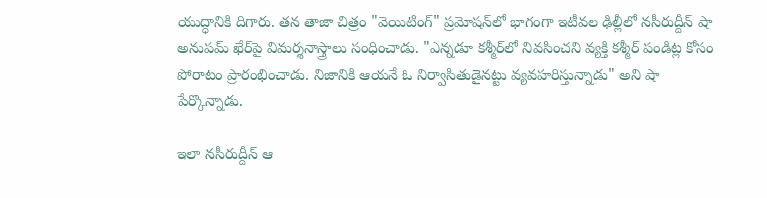యుద్ధానికి దిగారు. తన తాజా చిత్రం "వెయిటింగ్‌" ప్రమోషన్‌లో భాగంగా ఇటీవల ఢిల్లీలో నసీరుద్దీన్‌ షా అనుపమ్‌ ఖేర్‌పై విమర్శనాస్త్రాలు సంధించాడు. "ఎన్నడూ కశ్మీర్‌లో నివసించని వ్యక్తి కశ్మీర్‌ పండిట్ల కోసం పోరాటం ప్రారంభించాడు. నిజానికి ఆయనే ఓ నిర్వాసితుడైనట్టు వ్యవహరిస్తున్నాడు" అని షా పేర్కొన్నాడు.

ఇలా నసీరుద్దీన్ ఆ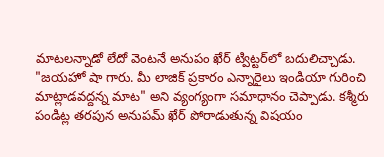మాటలన్నాడో లేదో వెంటనే అనుపం ఖేర్ ట్విట్టర్‌లో బదులిచ్చాడు. "జయహో షా గారు. మీ లాజిక్ ప్రకారం ఎన్నారైలు ఇండియా గురించి మాట్లాడవద్దన్న మాట" అని వ్యంగ్యంగా సమాధానం చెప్పాడు. కశ్మీరు పండిట్ల తరపున అనుపమ్ ఖేర్ పోరాడుతున్న విషయం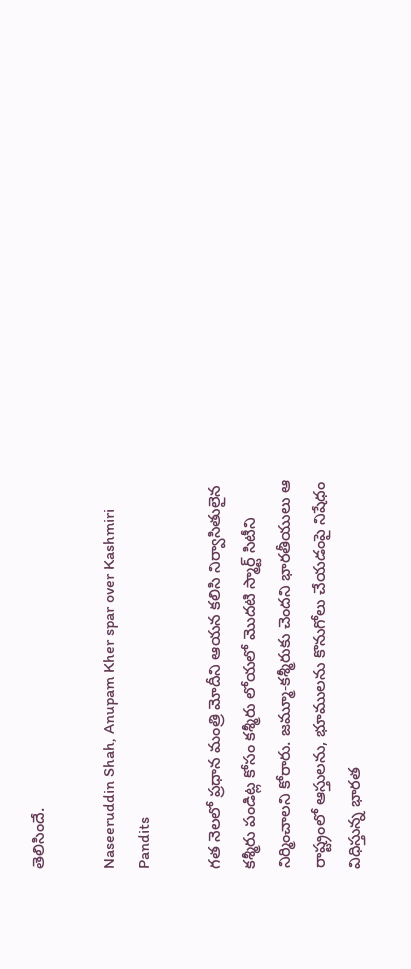తెలిసిందే.

Naseeruddin Shah, Anupam Kher spar over Kashmiri Pandits

గత నెలలో ప్రధాన మంత్రి మోదీని ఆయన కలిసి నిర్వాసితులైన కశ్మీరు పండిట్ల కోసం కశ్మీరు లోయలో మొదటి స్మార్ట్ సిటీని నిర్మించాలని కోరారు. జమ్మూ-కశ్మీరుకు చెందని భారతీయులు ఆ రాష్ట్రంలో ఆస్తులను, భూములను కొనుగోలు చేయడంపై నిషేధం విధిస్తున్న భారత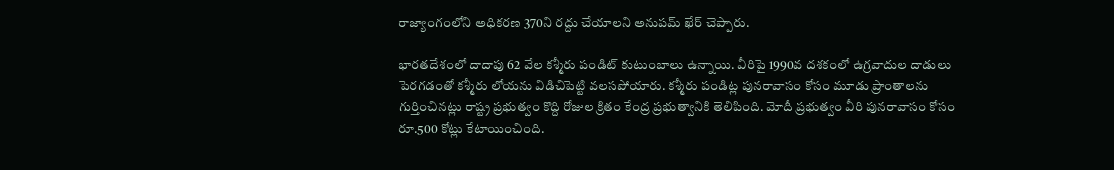రాజ్యాంగంలోని అధికరణ 370ని రద్దు చేయాలని అనుపమ్ ఖేర్ చెప్పారు.

భారతదేశంలో దాదాపు 62 వేల కశ్మీరు పండిట్ కుటుంబాలు ఉన్నాయి. వీరిపై 1990వ దశకంలో ఉగ్రవాదుల దాడులు పెరగడంతో కశ్మీరు లోయను విడిచిపెట్టి వలసపోయారు. కశ్మీరు పండిట్ల పునరావాసం కోసం మూడు ప్రాంతాలను గుర్తించినట్లు రాష్ట్ర ప్రభుత్వం కొద్ది రోజుల క్రితం కేంద్ర ప్రభుత్వానికి తెలిపింది. మోదీ ప్రభుత్వం వీరి పునరావాసం కోసం రూ.500 కోట్లు కేటాయించింది.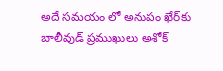అదే సమయం లో అనుపం ఖేర్‌కు బాలీవుడ్ ప్రముఖులు అశోక్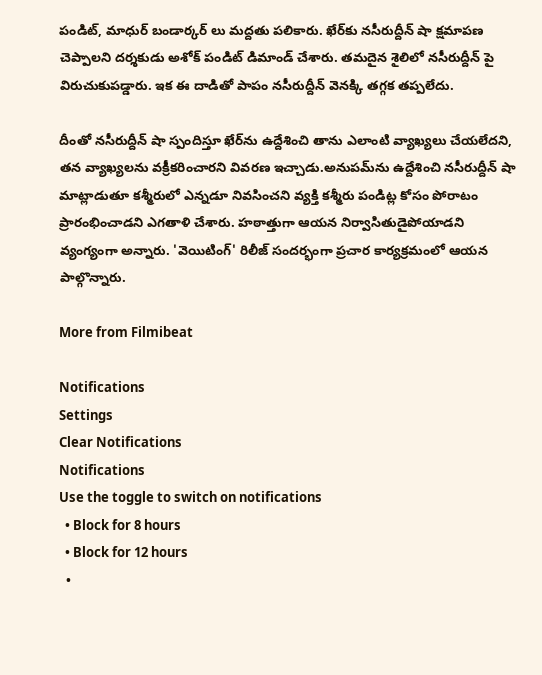పండిట్‌, మాధుర్ బండార్కర్‌ లు మద్దతు పలికారు. ఖేర్‌కు నసీరుద్దీన్ షా క్షమాపణ చెప్పాలని దర్శకుడు అశోక్ పండిట్ డిమాండ్ చేశారు. తమదైన శైలిలో నసీరుద్దీన్ పై విరుచుకుపడ్డారు. ఇక ఈ దాడితో పాపం నసీరుద్దీన్ వెనక్కి తగ్గక తప్పలేదు.

దీంతో నసీరుద్దీన్ షా స్పందిస్తూ ఖేర్‌ను ఉద్దేశించి తాను ఎలాంటి వ్యాఖ్యలు చేయలేదని, తన వ్యాఖ్యలను వక్రీకరించారని వివరణ ఇచ్చాడు.అనుపమ్‌ను ఉద్దేశించి నసీరుద్దీన్ షా మాట్లాడుతూ కశ్మీరులో ఎన్నడూ నివసించని వ్యక్తి కశ్మీరు పండిట్ల కోసం పోరాటం ప్రారంభించాడని ఎగతాళి చేశారు. హఠాత్తుగా ఆయన నిర్వాసితుడైపోయాడని వ్యంగ్యంగా అన్నారు. 'వెయిటింగ్' రిలీజ్ సందర్భంగా ప్రచార కార్యక్రమంలో ఆయన పాల్గొన్నారు.

More from Filmibeat

Notifications
Settings
Clear Notifications
Notifications
Use the toggle to switch on notifications
  • Block for 8 hours
  • Block for 12 hours
  •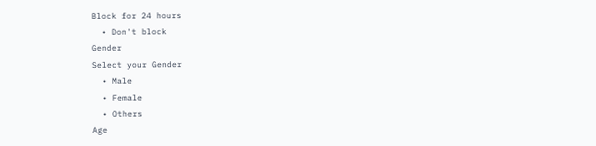Block for 24 hours
  • Don't block
Gender
Select your Gender
  • Male
  • Female
  • Others
Age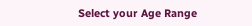Select your Age Range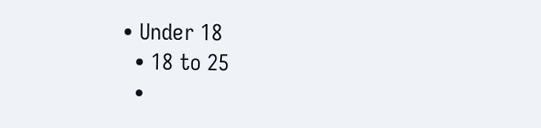• Under 18
  • 18 to 25
  •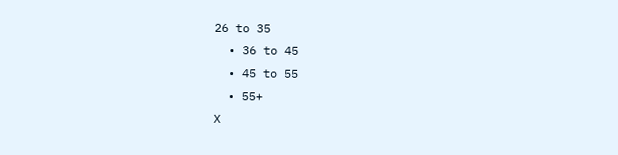26 to 35
  • 36 to 45
  • 45 to 55
  • 55+
X